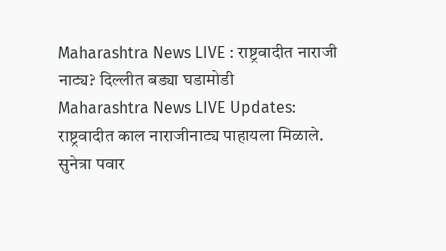Maharashtra News LIVE : राष्ट्रवादीत नाराजी नाट्य? दिल्लीत बड्या घडामोडी
Maharashtra News LIVE Updates: राष्ट्रवादीत काल नाराजीनाट्य पाहायला मिळाले. सुनेत्रा पवार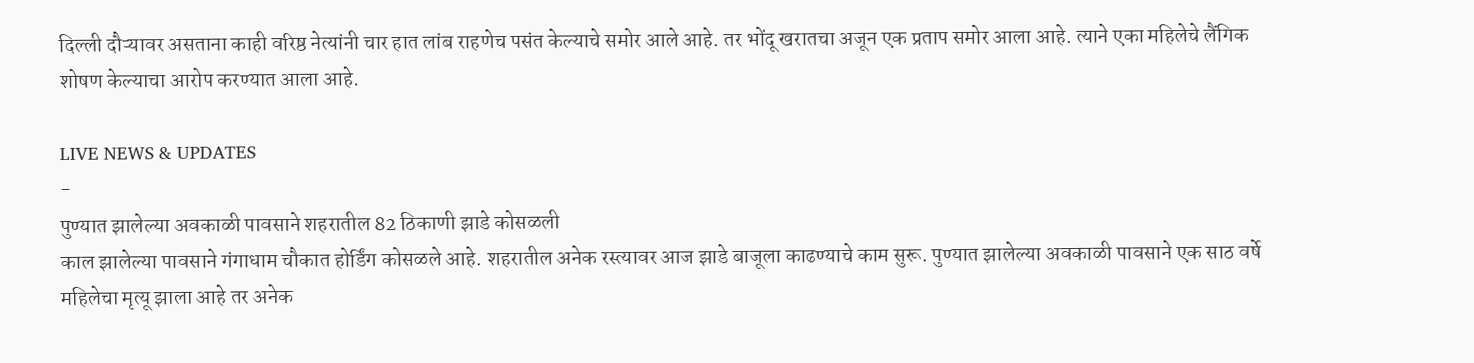दिल्ली दौऱ्यावर असताना काही वरिष्ठ नेत्यांनी चार हात लांब राहणेच पसंत केल्याचे समोर आले आहे. तर भोंदू खरातचा अजून एक प्रताप समोर आला आहे. त्याने एका महिलेचे लैंगिक शोषण केल्याचा आरोप करण्यात आला आहे.

LIVE NEWS & UPDATES
-
पुण्यात झालेल्या अवकाळी पावसाने शहरातील 82 ठिकाणी झाडे कोसळली
काल झालेल्या पावसाने गंगाधाम चौकात होर्डिंग कोसळले आहे. शहरातील अनेक रस्त्यावर आज झाडे बाजूला काढण्याचे काम सुरू. पुण्यात झालेल्या अवकाळी पावसाने एक साठ वर्षे महिलेचा मृत्यू झाला आहे तर अनेक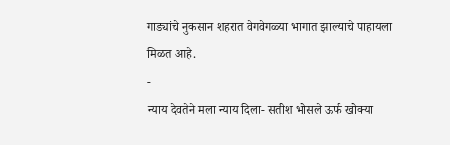गाड्यांचे नुकसान शहरात वेगवेगळ्या भागात झाल्याचे पाहायला मिळत आहे.
-
न्याय देवतेने मला न्याय दिला- सतीश भोसले ऊर्फ खोक्या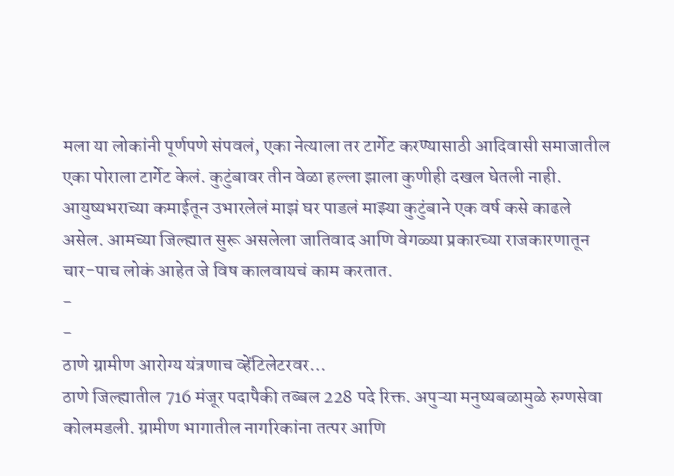मला या लोकांनी पूर्णपणे संपवलं, एका नेत्याला तर टार्गेट करण्यासाठी आदिवासी समाजातील एका पोराला टार्गेट केलं. कुटुंबावर तीन वेळा हल्ला झाला कुणीही दखल घेतली नाही. आयुष्यभराच्या कमाईतून उभारलेलं माझं घर पाडलं माझ्या कुटुंबाने एक वर्ष कसे काढले असेल. आमच्या जिल्ह्यात सुरू असलेला जातिवाद आणि वेगळ्या प्रकारच्या राजकारणातून चार-पाच लोकं आहेत जे विष कालवायचं काम करतात.
-
-
ठाणे ग्रामीण आरोग्य यंत्रणाच व्हेंटिलेटरवर…
ठाणे जिल्ह्यातील 716 मंजूर पदापैकी तब्बल 228 पदे रिक्त. अपुऱ्या मनुष्यबळामुळे रुग्णसेवा कोलमडली. ग्रामीण भागातील नागरिकांना तत्पर आणि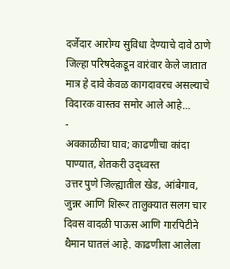दर्जेदार आरोग्य सुविधा देण्याचे दावे ठाणे जिल्हा परिषदेकडून वारंवार केले जातात मात्र हे दावे केवळ कागदावरच असल्याचे विदारक वास्तव समोर आले आहे…
-
अवकाळीचा घाव; काढणीचा कांदा पाण्यात, शेतकरी उद्ध्वस्त
उत्तर पुणे जिल्ह्यातील खेड, आंबेगाव, जुन्नर आणि शिरूर तालुक्यात सलग चार दिवस वादळी पाऊस आणि गारपिटीने थैमान घातलं आहे. काढणीला आलेला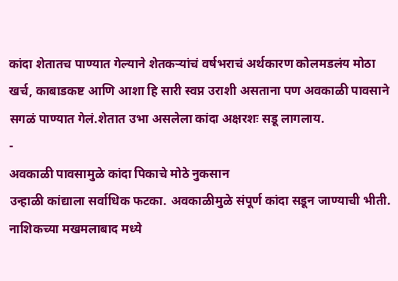कांदा शेतातच पाण्यात गेल्याने शेतकऱ्यांचं वर्षभराचं अर्थकारण कोलमडलंय मोठा खर्च, काबाडकष्ट आणि आशा हि सारी स्वप्न उराशी असताना पण अवकाळी पावसाने सगळं पाण्यात गेलं.शेतात उभा असलेला कांदा अक्षरशः सडू लागलाय.
-
अवकाळी पावसामुळे कांदा पिकाचे मोठे नुकसान
उन्हाळी कांद्याला सर्वाधिक फटका. अवकाळीमुळे संपूर्ण कांदा सडून जाण्याची भीती. नाशिकच्या मखमलाबाद मध्ये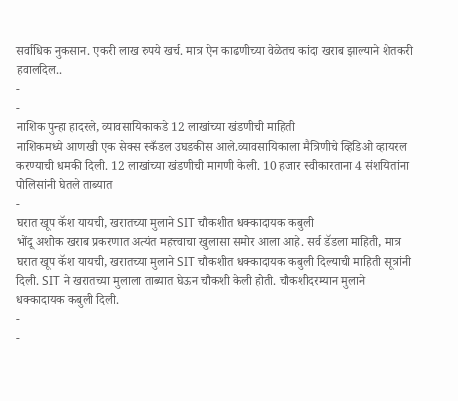सर्वाधिक नुकसान. एकरी लाख रुपये खर्च. मात्र ऐन काढणीच्या वेळेतच कांदा खराब झाल्याने शेतकरी हवालदिल..
-
-
नाशिक पुन्हा हादरले, व्यावसायिकाकडे 12 लाखांच्या खंडणीची माहिती
नाशिकमध्ये आणखी एक सेक्स स्कँडल उघडकीस आले.व्यावसायिकाला मैत्रिणीचे व्हिडिओ व्हायरल करण्याची धमकी दिली. 12 लाखांच्या खंडणीची मागणी केली. 10 हजार स्वीकारताना 4 संशयितांना पोलिसांनी घेतले ताब्यात
-
घरात खूप कॅश यायची, खरातच्या मुलाने SIT चौकशीत धक्कादायक कबुली
भोंदू अशोक खराब प्रकरणात अत्यंत महत्त्वाचा खुलासा समोर आला आहे. सर्व डॅडला माहिती, मात्र घरात खूप कॅश यायची, खरातच्या मुलाने SIT चौकशीत धक्कादायक कबुली दिल्याची माहिती सूत्रांनी दिली. SIT ने खरातच्या मुलाला ताब्यात घेऊन चौकशी केली होती. चौकशीदरम्यान मुलाने धक्कादायक कबुली दिली.
-
-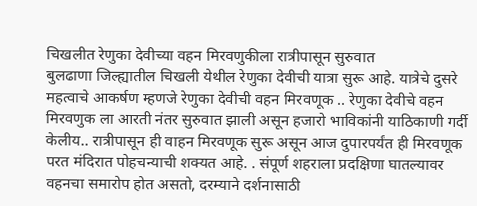चिखलीत रेणुका देवीच्या वहन मिरवणुकीला रात्रीपासून सुरुवात
बुलढाणा जिल्ह्यातील चिखली येथील रेणुका देवीची यात्रा सुरू आहे. यात्रेचे दुसरे महत्वाचे आकर्षण म्हणजे रेणुका देवीची वहन मिरवणूक .. रेणुका देवीचे वहन मिरवणुक ला आरती नंतर सुरुवात झाली असून हजारो भाविकांनी याठिकाणी गर्दी केलीय.. रात्रीपासून ही वाहन मिरवणूक सुरू असून आज दुपारपर्यंत ही मिरवणूक परत मंदिरात पोहचन्याची शक्यत आहे. . संपूर्ण शहराला प्रदक्षिणा घातल्यावर वहनचा समारोप होत असतो, दरम्याने दर्शनासाठी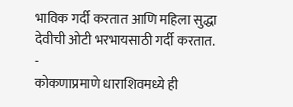भाविक गर्दी करतात आणि महिला सुद्धा देवीची ओटी भरभायसाठी गर्दी करतात.
-
कोकणाप्रमाणे धाराशिवमध्ये ही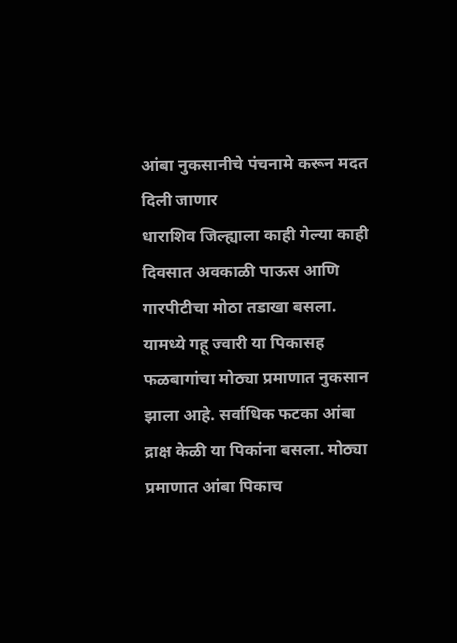आंबा नुकसानीचे पंचनामे करून मदत दिली जाणार
धाराशिव जिल्ह्याला काही गेल्या काही दिवसात अवकाळी पाऊस आणि गारपीटीचा मोठा तडाखा बसला. यामध्ये गहू ज्वारी या पिकासह फळबागांचा मोठ्या प्रमाणात नुकसान झाला आहे. सर्वाधिक फटका आंबा द्राक्ष केळी या पिकांना बसला. मोठ्या प्रमाणात आंबा पिकाच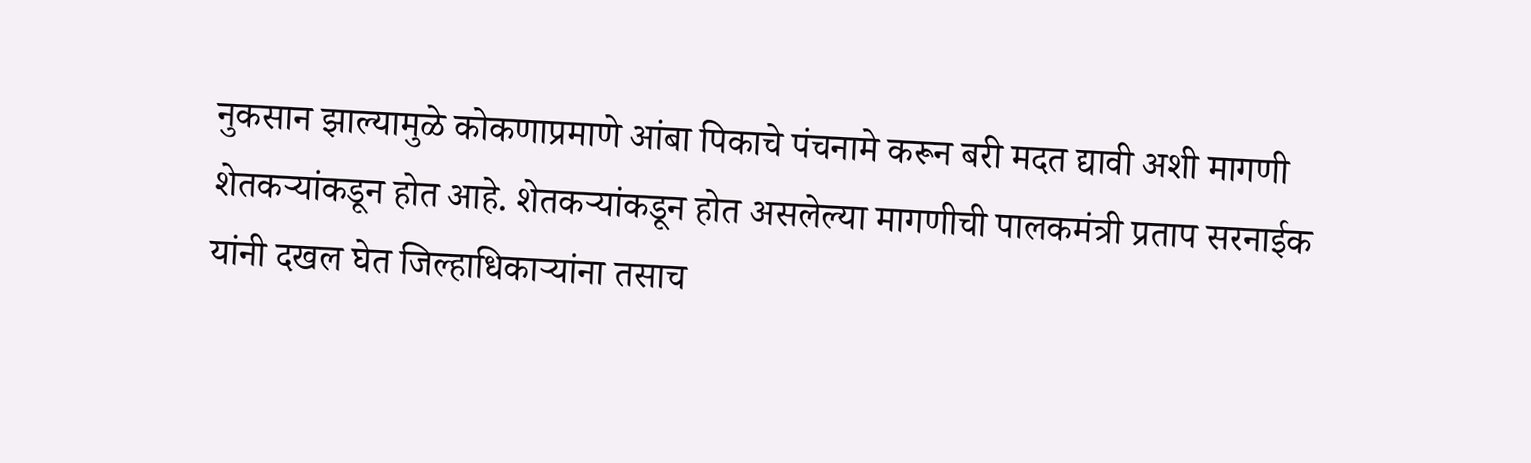नुकसान झाल्यामुळे कोकणाप्रमाणे आंबा पिकाचे पंचनामे करून बरी मदत द्यावी अशी मागणी शेतकऱ्यांकडून होत आहे. शेतकऱ्यांकडून होत असलेल्या मागणीची पालकमंत्री प्रताप सरनाईक यांनी दखल घेत जिल्हाधिकाऱ्यांना तसाच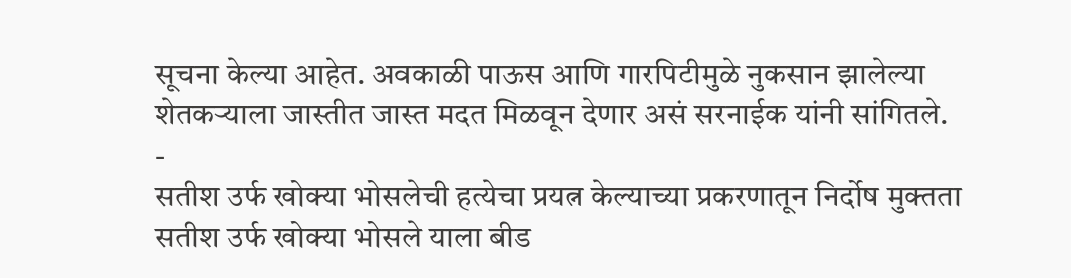सूचना केल्या आहेत. अवकाळी पाऊस आणि गारपिटीमुळे नुकसान झालेल्या शेतकऱ्याला जास्तीत जास्त मदत मिळवून देणार असं सरनाईक यांनी सांगितले.
-
सतीश उर्फ खोक्या भोसलेची हत्येचा प्रयत्न केल्याच्या प्रकरणातून निर्दोष मुक्तता
सतीश उर्फ खोक्या भोसले याला बीड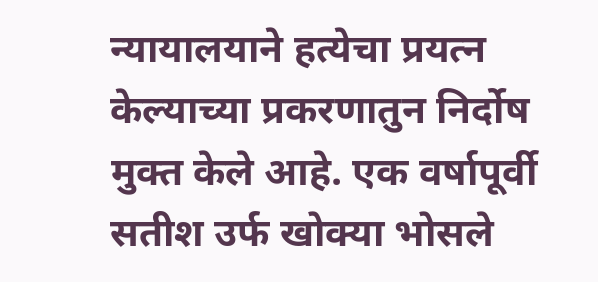न्यायालयाने हत्येचा प्रयत्न केल्याच्या प्रकरणातुन निर्दोष मुक्त केले आहे. एक वर्षापूर्वी सतीश उर्फ खोक्या भोसले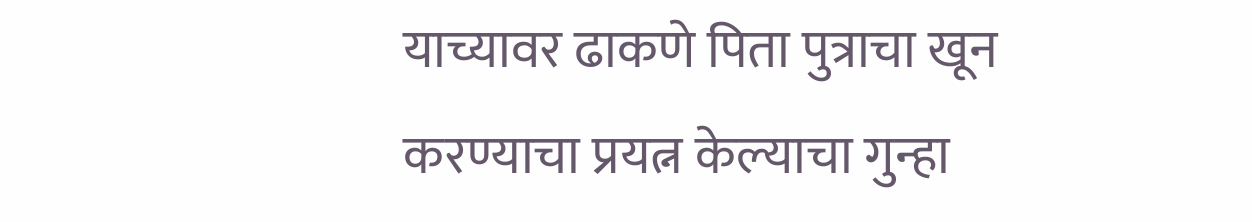याच्यावर ढाकणे पिता पुत्राचा खून करण्याचा प्रयत्न केल्याचा गुन्हा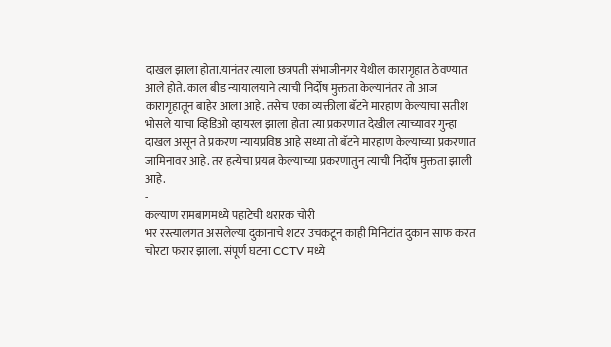दाखल झाला होता.यानंतर त्याला छत्रपती संभाजीनगर येथील कारागृहात ठेवण्यात आले होते. काल बीड न्यायालयाने त्याची निर्दोष मुक्तता केल्यानंतर तो आज कारागृहातून बाहेर आला आहे. तसेच एका व्यक्तीला बॅटने मारहाण केल्याचा सतीश भोसले याचा व्हिडिओ व्हायरल झाला होता त्या प्रकरणात देखील त्याच्यावर गुन्हा दाखल असून ते प्रकरण न्यायप्रविष्ठ आहे सध्या तो बॅटने मारहाण केल्याच्या प्रकरणात जामिनावर आहे. तर हत्येचा प्रयत्न केल्याच्या प्रकरणातुन त्याची निर्दोष मुक्तता झाली आहे.
-
कल्याण रामबागमध्ये पहाटेची थरारक चोरी
भर रस्त्यालगत असलेल्या दुकानाचे शटर उचकटून काही मिनिटांत दुकान साफ करत चोरटा फरार झाला. संपूर्ण घटना CCTV मध्ये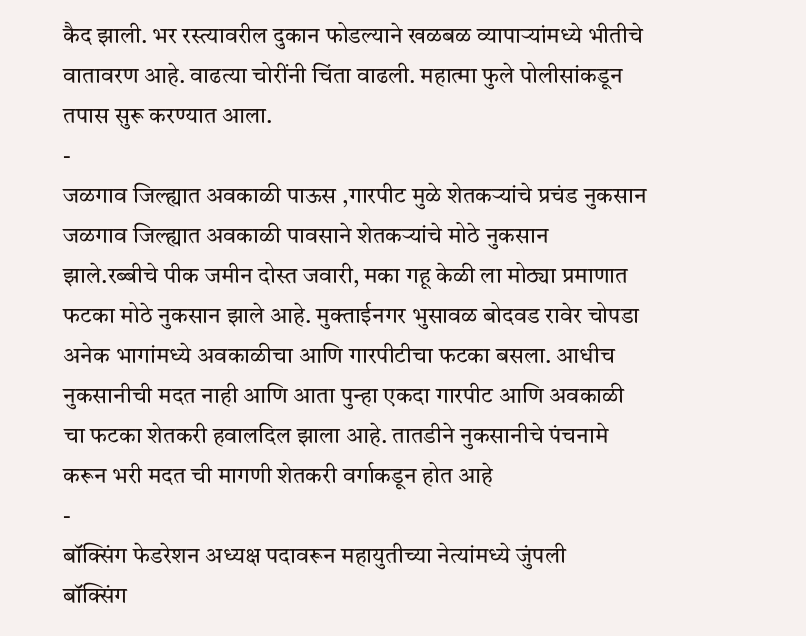कैद झाली. भर रस्त्यावरील दुकान फोडल्याने खळबळ व्यापाऱ्यांमध्ये भीतीचे वातावरण आहे. वाढत्या चोरींनी चिंता वाढली. महात्मा फुले पोलीसांकडून तपास सुरू करण्यात आला.
-
जळगाव जिल्ह्यात अवकाळी पाऊस ,गारपीट मुळे शेतकऱ्यांचे प्रचंड नुकसान
जळगाव जिल्ह्यात अवकाळी पावसाने शेतकऱ्यांचे मोठे नुकसान झाले.रब्बीचे पीक जमीन दोस्त जवारी, मका गहू केळी ला मोठ्या प्रमाणात फटका मोठे नुकसान झाले आहे. मुक्ताईनगर भुसावळ बोदवड रावेर चोपडा अनेक भागांमध्ये अवकाळीचा आणि गारपीटीचा फटका बसला. आधीच नुकसानीची मदत नाही आणि आता पुन्हा एकदा गारपीट आणि अवकाळी चा फटका शेतकरी हवालदिल झाला आहे. तातडीने नुकसानीचे पंचनामे करून भरी मदत ची मागणी शेतकरी वर्गाकडून होत आहे
-
बॉक्सिंग फेडरेशन अध्यक्ष पदावरून महायुतीच्या नेत्यांमध्ये जुंपली
बॉक्सिंग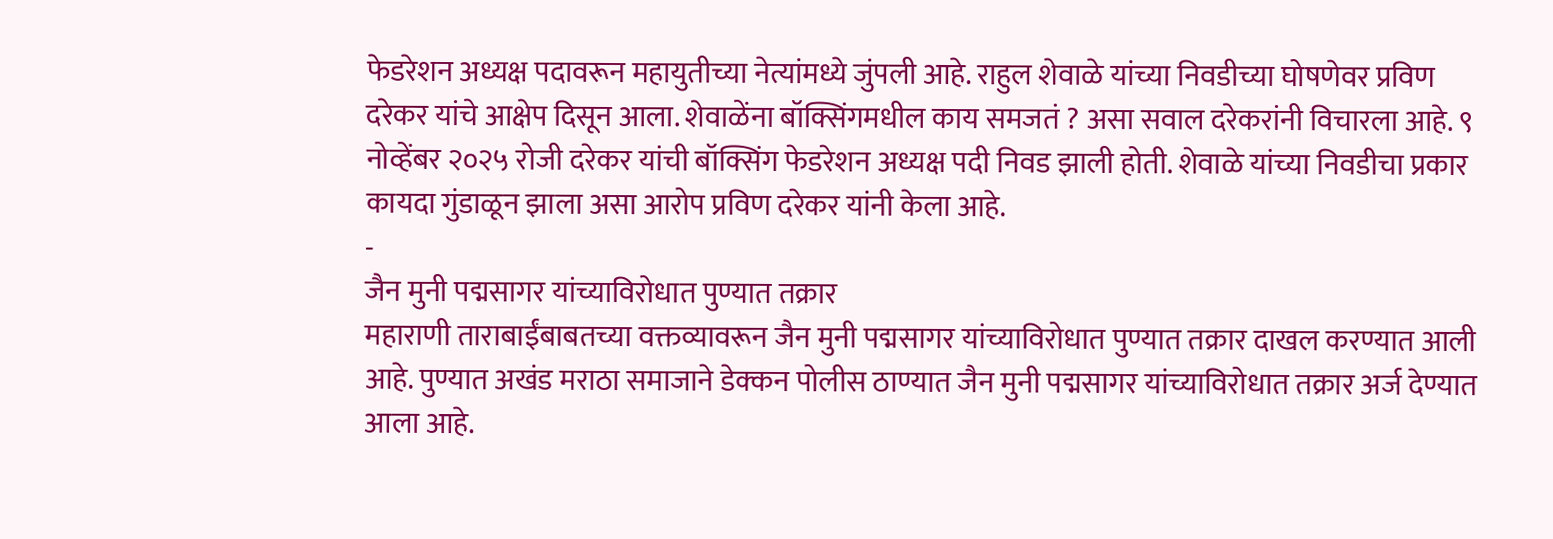फेडरेशन अध्यक्ष पदावरून महायुतीच्या नेत्यांमध्ये जुंपली आहे. राहुल शेवाळे यांच्या निवडीच्या घोषणेवर प्रविण दरेकर यांचे आक्षेप दिसून आला. शेवाळेंना बॉक्सिंगमधील काय समजतं ? असा सवाल दरेकरांनी विचारला आहे. ९ नोव्हेंबर २०२५ रोजी दरेकर यांची बॉक्सिंग फेडरेशन अध्यक्ष पदी निवड झाली होती. शेवाळे यांच्या निवडीचा प्रकार कायदा गुंडाळून झाला असा आरोप प्रविण दरेकर यांनी केला आहे.
-
जैन मुनी पद्मसागर यांच्याविरोधात पुण्यात तक्रार
महाराणी ताराबाईंबाबतच्या वक्तव्यावरून जैन मुनी पद्मसागर यांच्याविरोधात पुण्यात तक्रार दाखल करण्यात आली आहे. पुण्यात अखंड मराठा समाजाने डेक्कन पोलीस ठाण्यात जैन मुनी पद्मसागर यांच्याविरोधात तक्रार अर्ज देण्यात आला आहे.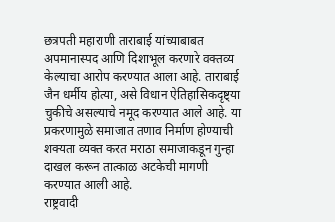छत्रपती महाराणी ताराबाई यांच्याबाबत अपमानास्पद आणि दिशाभूल करणारे वक्तव्य केल्याचा आरोप करण्यात आला आहे. ताराबाई जैन धर्मीय होत्या, असे विधान ऐतिहासिकदृष्ट्या चुकीचे असल्याचे नमूद करण्यात आले आहे. या प्रकरणामुळे समाजात तणाव निर्माण होण्याची शक्यता व्यक्त करत मराठा समाजाकडून गुन्हा दाखल करून तात्काळ अटकेची मागणी करण्यात आली आहे.
राष्ट्रवादी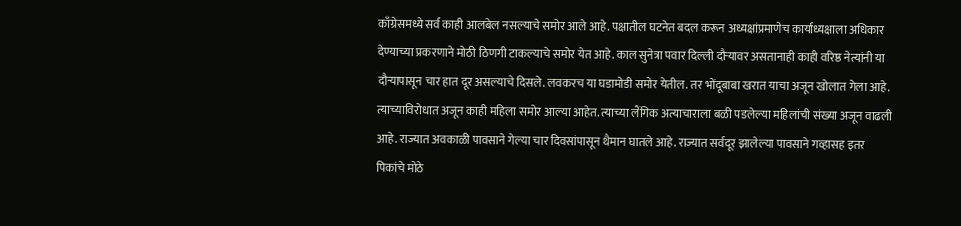काँग्रेसमध्ये सर्व काही आलबेल नसल्याचे समोर आले आहे. पक्षातील घटनेत बदल करून अध्यक्षांप्रमाणेच कार्याध्यक्षाला अधिकार देण्याच्या प्रकरणाने मोठी ठिणगी टाकल्याचे समोर येत आहे. काल सुनेत्रा पवार दिल्ली दौऱ्यावर असतानाही काही वरिष्ठ नेत्यांनी या दौऱ्यापासून चार हात दूर असल्याचे दिसले. लवकरच या घडामोडी समोर येतील. तर भोंदूबाबा खरात याचा अजून खोलात गेला आहे. त्याच्याविरोधात अजून काही महिला समोर आल्या आहेत. त्याच्या लैंगिक अत्याचाराला बळी पडलेल्या महिलांची संख्या अजून वाढली आहे. राज्यात अवकाळी पावसाने गेल्या चार दिवसांपासून थैमान घातले आहे. राज्यात सर्वदूर झालेल्या पावसाने गव्हासह इतर पिकांचे मोठे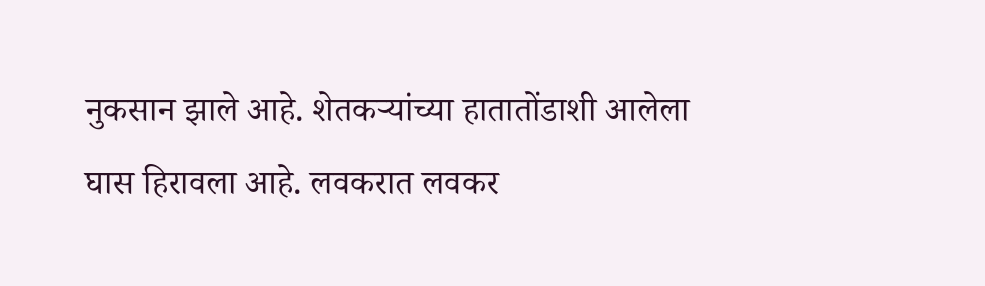नुकसान झाले आहे. शेतकऱ्यांच्या हातातोंडाशी आलेला घास हिरावला आहे. लवकरात लवकर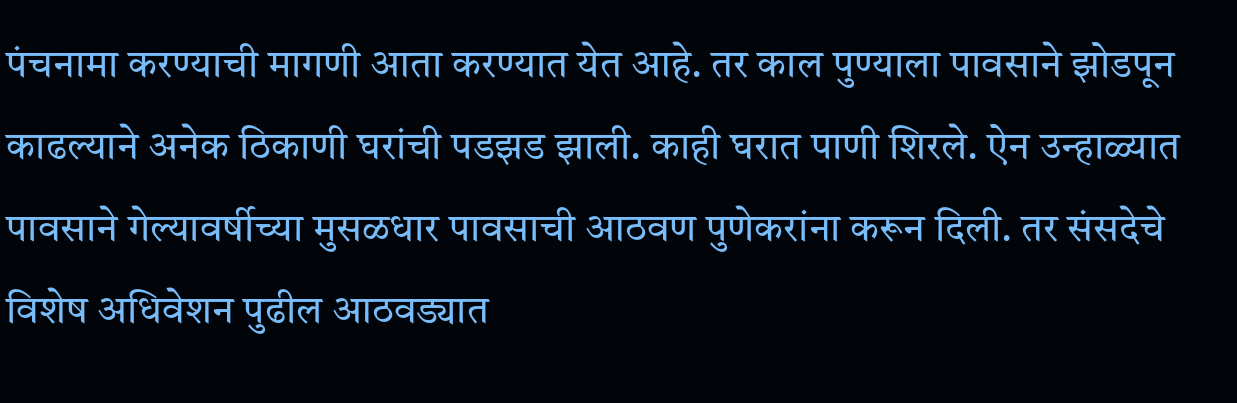पंचनामा करण्याची मागणी आता करण्यात येत आहे. तर काल पुण्याला पावसाने झोडपून काढल्याने अनेक ठिकाणी घरांची पडझड झाली. काही घरात पाणी शिरले. ऐन उन्हाळ्यात पावसाने गेल्यावर्षीच्या मुसळधार पावसाची आठवण पुणेकरांना करून दिली. तर संसदेचे विशेष अधिवेशन पुढील आठवड्यात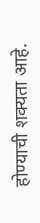होण्याची शक्यता आहे.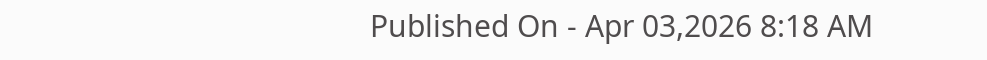Published On - Apr 03,2026 8:18 AM